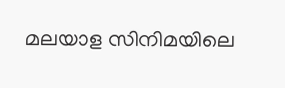മലയാള സിനിമയിലെ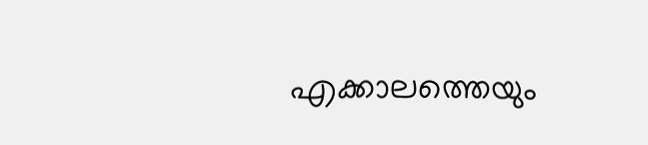എക്കാലത്തെയും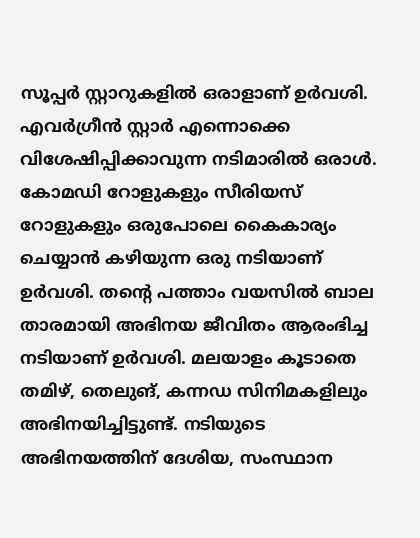സൂപ്പർ സ്റ്റാറുകളിൽ ഒരാളാണ് ഉർവശി. എവർഗ്രീൻ സ്റ്റാർ എന്നൊക്കെ വിശേഷിപ്പിക്കാവുന്ന നടിമാരിൽ ഒരാൾ. കോമഡി റോളുകളും സീരിയസ് റോളുകളും ഒരുപോലെ കൈകാര്യം ചെയ്യാൻ കഴിയുന്ന ഒരു നടിയാണ് ഉർവശി. തന്റെ പത്താം വയസിൽ ബാല താരമായി അഭിനയ ജീവിതം ആരംഭിച്ച നടിയാണ് ഉർവശി. മലയാളം കൂടാതെ തമിഴ്, തെലുങ്, കന്നഡ സിനിമകളിലും അഭിനയിച്ചിട്ടുണ്ട്. നടിയുടെ അഭിനയത്തിന് ദേശിയ, സംസ്ഥാന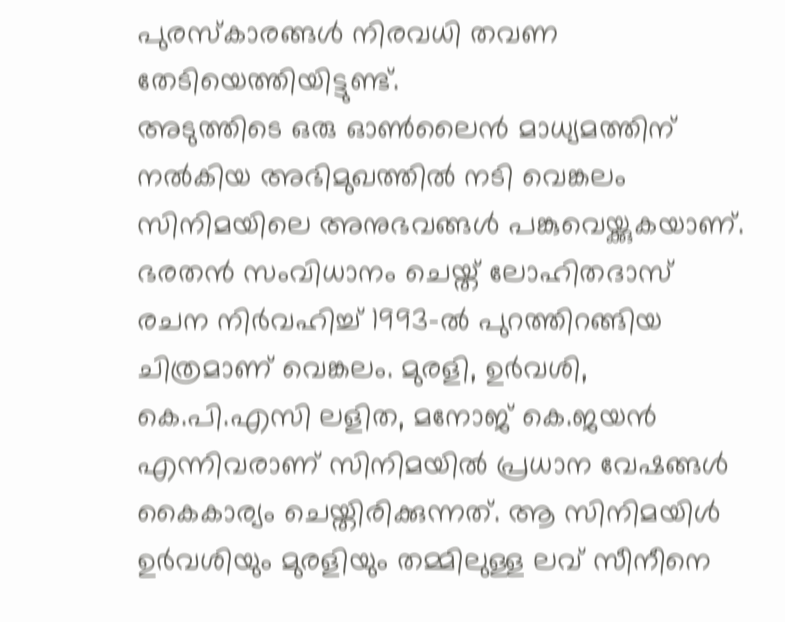പുരസ്കാരങ്ങൾ നിരവധി തവണ തേടിയെത്തിയിട്ടുണ്ട്.
അടുത്തിടെ ഒരു ഓൺലൈൻ മാധ്യമത്തിന് നൽകിയ അഭിമുഖത്തിൽ നടി വെങ്കലം സിനിമയിലെ അനുഭവങ്ങൾ പങ്കുവെയ്ക്കുകയാണ്. ഭരതൻ സംവിധാനം ചെയ്ത് ലോഹിതദാസ് രചന നിർവഹിച്ച് 1993-ൽ പുറത്തിറങ്ങിയ ചിത്രമാണ് വെങ്കലം. മുരളി, ഉർവശി, കെ.പി.എസി ലളിത, മനോജ് കെ.ജയൻ എന്നിവരാണ് സിനിമയിൽ പ്രധാന വേഷങ്ങൾ കൈകാര്യം ചെയ്തിരിക്കുന്നത്. ആ സിനിമയിൾ ഉർവശിയും മുരളിയും തമ്മിലുള്ള ലവ് സീനീനെ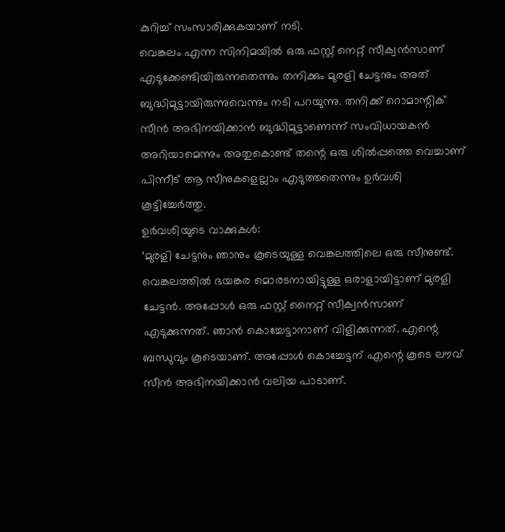കുറിച്ച് സംസാരിക്കുകയാണ് നടി.
വെങ്കലം എന്ന സിനിമയിൽ ഒരു ഫസ്റ്റ് നെറ്റ് സീക്വൻസാണ് എടുക്കേണ്ടിയിരുന്നതെന്നും തനിക്കും മുരളി ചേട്ടനും അത് ബുദ്ധിമുട്ടായിരുന്നുവെന്നും നടി പറയുന്നു. തനിക്ക് റൊമാന്റിക് സീൻ അഭിനയിക്കാൻ ബുദ്ധിമുട്ടാണെന്ന് സംവിധായകൻ അറിയാമെന്നും അതുകൊണ്ട് തന്റെ ഒരു ശിൽപ്പത്തെ വെച്ചാണ് പിന്നീട് ആ സീനുകളെല്ലാം എടുത്തതെന്നും ഉർവശി കൂട്ടിച്ചേർത്തു.
ഉർവശിയുടെ വാക്കുകൾ:
‘മുരളി ചേട്ടനും ഞാനും കൂടെയുള്ള വെങ്കലത്തിലെ ഒരു സീനുണ്ട്. വെങ്കലത്തിൽ ഭയങ്കര മൊരടനായിട്ടുള്ള ഒരാളായിട്ടാണ് മുരളി ചേട്ടൻ. അപ്പോൾ ഒരു ഫസ്റ്റ് നൈറ്റ് സീക്വൻസാണ് എടുക്കുന്നത്. ഞാൻ കൊച്ചേട്ടാനാണ് വിളിക്കുന്നത്. എന്റെ ബന്ധുവും കൂടെയാണ്. അപ്പോൾ കൊച്ചേട്ടന് എന്റെ കൂടെ ലൗവ് സീൻ അഭിനയിക്കാൻ വലിയ പാടാണ്.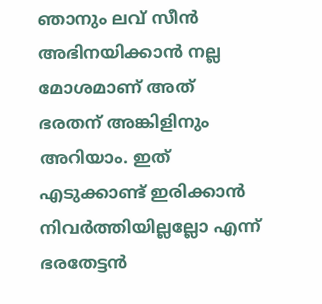ഞാനും ലവ് സീൻ അഭിനയിക്കാൻ നല്ല മോശമാണ് അത് ഭരതന് അങ്കിളിനും അറിയാം. ഇത് എടുക്കാണ്ട് ഇരിക്കാൻ നിവർത്തിയില്ലല്ലോ എന്ന് ഭരതേട്ടൻ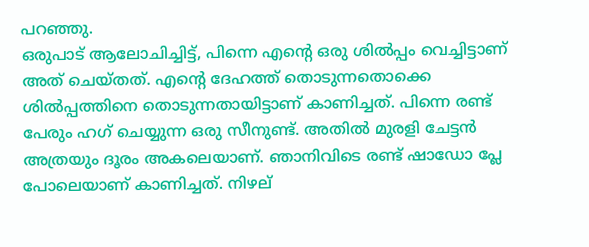പറഞ്ഞു.
ഒരുപാട് ആലോചിച്ചിട്ട്, പിന്നെ എന്റെ ഒരു ശിൽപ്പം വെച്ചിട്ടാണ് അത് ചെയ്തത്. എന്റെ ദേഹത്ത് തൊടുന്നതൊക്കെ ശിൽപ്പത്തിനെ തൊടുന്നതായിട്ടാണ് കാണിച്ചത്. പിന്നെ രണ്ട് പേരും ഹഗ് ചെയ്യുന്ന ഒരു സീനുണ്ട്. അതിൽ മുരളി ചേട്ടൻ അത്രയും ദൂരം അകലെയാണ്. ഞാനിവിടെ രണ്ട് ഷാഡോ പ്ലേ പോലെയാണ് കാണിച്ചത്. നിഴല്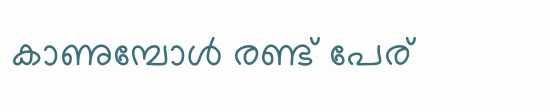കാണുമ്പോൾ രണ്ട് പേര്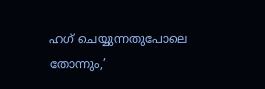ഹഗ് ചെയ്യുന്നതുപോലെ തോന്നും,’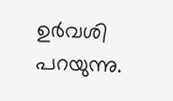ഉർവശി പറയുന്നു.